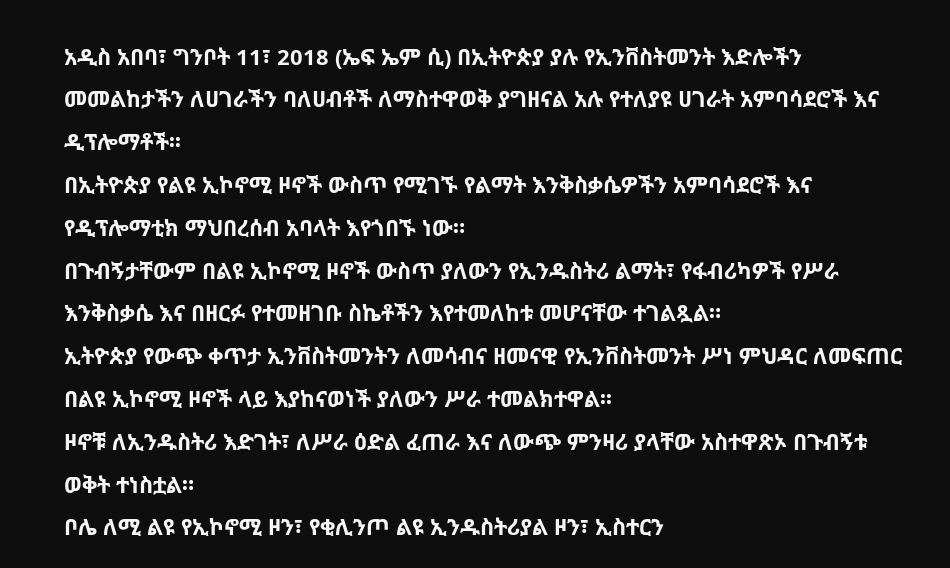አዲስ አበባ፣ ግንቦት 11፣ 2018 (ኤፍ ኤም ሲ) በኢትዮጵያ ያሉ የኢንቨስትመንት እድሎችን መመልከታችን ለሀገራችን ባለሀብቶች ለማስተዋወቅ ያግዘናል አሉ የተለያዩ ሀገራት አምባሳደሮች እና ዲፕሎማቶች፡፡
በኢትዮጵያ የልዩ ኢኮኖሚ ዞኖች ውስጥ የሚገኙ የልማት እንቅስቃሴዎችን አምባሳደሮች እና የዲፕሎማቲክ ማህበረሰብ አባላት እየጎበኙ ነው።
በጉብኝታቸውም በልዩ ኢኮኖሚ ዞኖች ውስጥ ያለውን የኢንዱስትሪ ልማት፣ የፋብሪካዎች የሥራ እንቅስቃሴ እና በዘርፉ የተመዘገቡ ስኬቶችን እየተመለከቱ መሆናቸው ተገልጿል።
ኢትዮጵያ የውጭ ቀጥታ ኢንቨስትመንትን ለመሳብና ዘመናዊ የኢንቨስትመንት ሥነ ምህዳር ለመፍጠር በልዩ ኢኮኖሚ ዞኖች ላይ እያከናወነች ያለውን ሥራ ተመልክተዋል፡፡
ዞኖቹ ለኢንዱስትሪ እድገት፣ ለሥራ ዕድል ፈጠራ እና ለውጭ ምንዛሪ ያላቸው አስተዋጽኦ በጉብኝቱ ወቅት ተነስቷል።
ቦሌ ለሚ ልዩ የኢኮኖሚ ዞን፣ የቂሊንጦ ልዩ ኢንዱስትሪያል ዞን፣ ኢስተርን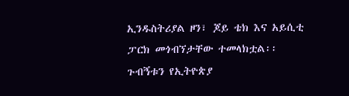ኢንዱስትሪያል ዞን፣ ጆይ ቴክ እና አይሲቲ ፓርክ መጎብኘታቸው ተመላክቷል፡፡
ጉብኝቱን የኢትዮጵያ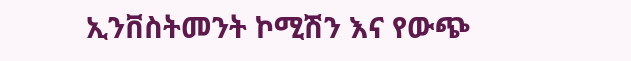ኢንቨስትመንት ኮሚሽን እና የውጭ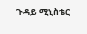ጉዳይ ሚኒስቴር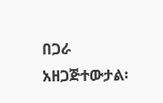በጋራ አዘጋጅተውታል፡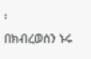፡
በክብረወሰን ኑሩ